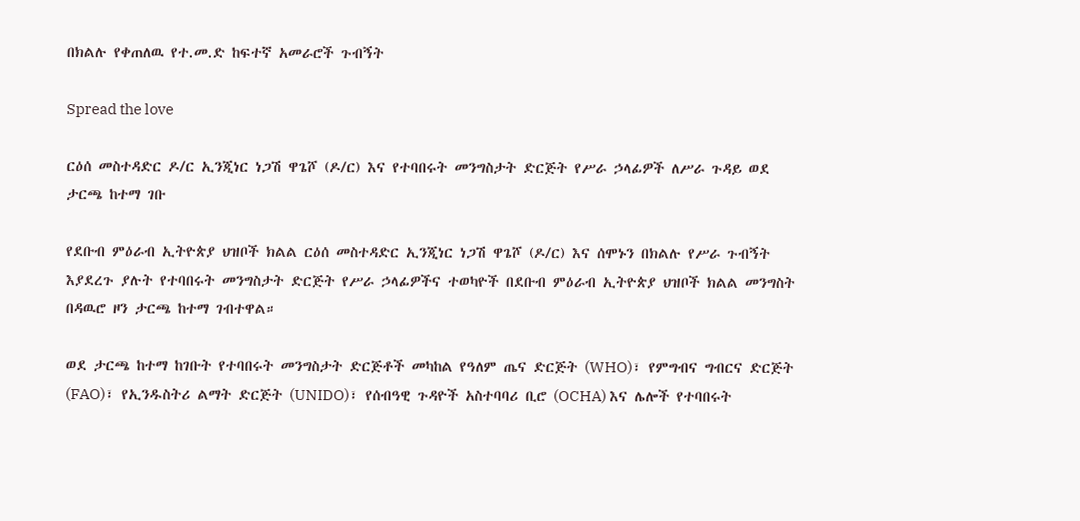በክልሉ የቀጠለዉ የተ.መ.ድ ከፍተኛ አመራሮች ጉብኝት

Spread the love

ርዕሰ መስተዳድር ዶ/ር ኢንጂነር ነጋሽ ዋጌሾ (ዶ/ር) እና የተባበሩት መንግስታት ድርጅት የሥራ ኃላፊዎች ለሥራ ጉዳይ ወደ ታርጫ ከተማ ገቡ

የደቡብ ምዕራብ ኢትዮጵያ ህዝቦች ክልል ርዕሰ መስተዳድር ኢንጂነር ነጋሽ ዋጌሾ (ዶ/ር) እና ሰሞኑን በክልሉ የሥራ ጉብኝት እያደረጉ ያሉት የተባበሩት መንግስታት ድርጅት የሥራ ኃላፊዎችና ተወካዮች በደቡብ ምዕራብ ኢትዮጵያ ህዝቦች ክልል መንግስት በዳዉሮ ዞን ታርጫ ከተማ ገብተዋል።

ወደ ታርጫ ከተማ ከገቡት የተባበሩት መንግስታት ድርጅቶች መካከል የዓለም ጤና ድርጅት (WHO)፣ የምግብና ግብርና ድርጅት (FAO)፣ የኢንዱስትሪ ልማት ድርጅት (UNIDO)፣ የሰብዓዊ ጉዳዮች አስተባባሪ ቢሮ (OCHA) እና ሌሎች የተባበሩት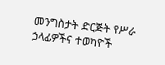መንግስታት ድርጅት የሥራ ኃላፊዎችና ተወካዮች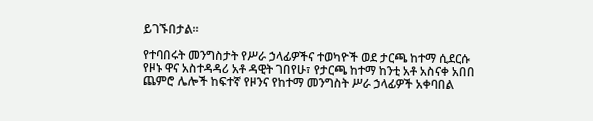ይገኙበታል።

የተባበሩት መንግስታት የሥራ ኃላፊዎችና ተወካዮች ወደ ታርጫ ከተማ ሲደርሱ የዞኑ ዋና አስተዳዳሪ አቶ ዳዊት ገበየሁ፣ የታርጫ ከተማ ከንቲ አቶ አስናቀ አበበ ጨምሮ ሌሎች ከፍተኛ የዞንና የከተማ መንግስት ሥራ ኃላፊዎች አቀባበል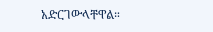አድርገውላቸዋል።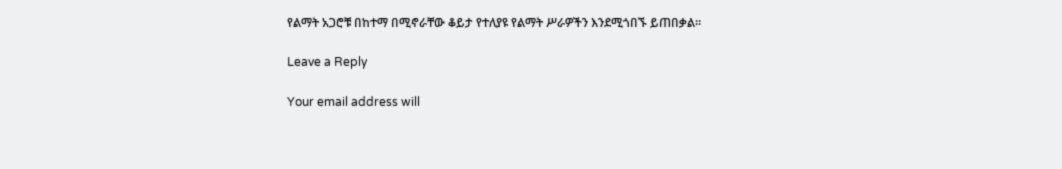የልማት አጋሮቹ በከተማ በሚኖራቸው ቆይታ የተለያዩ የልማት ሥራዎችን እንደሚጎበኙ ይጠበቃል።

Leave a Reply

Your email address will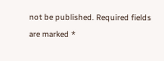not be published. Required fields are marked *